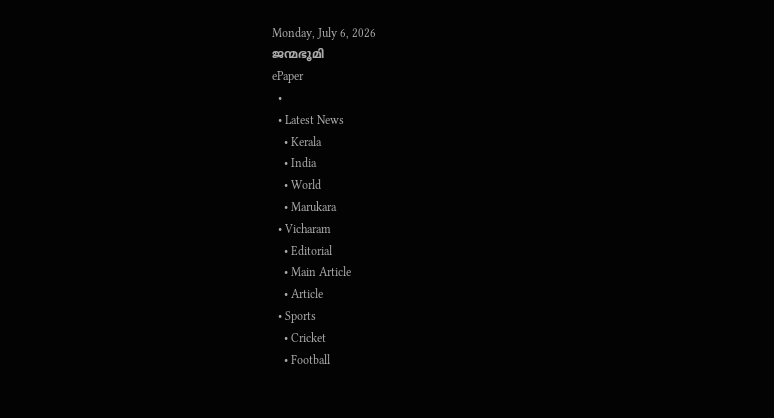Monday, July 6, 2026
ജന്മഭൂമി
ePaper
  •
  • Latest News
    • Kerala
    • India
    • World
    • Marukara
  • Vicharam
    • Editorial
    • Main Article
    • Article
  • Sports
    • Cricket
    • Football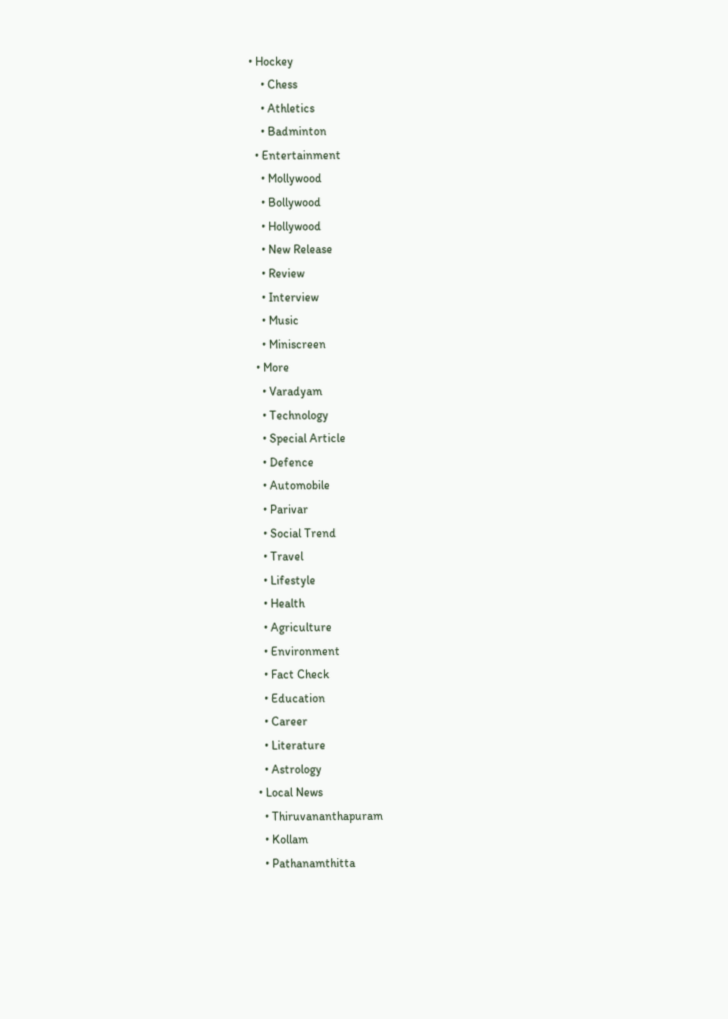• Hockey
    • Chess
    • Athletics
    • Badminton
  • Entertainment
    • Mollywood
    • Bollywood
    • Hollywood
    • New Release
    • Review
    • Interview
    • Music
    • Miniscreen
  • More
    • Varadyam
    • Technology
    • Special Article
    • Defence
    • Automobile
    • Parivar
    • Social Trend
    • Travel
    • Lifestyle
    • Health
    • Agriculture
    • Environment
    • Fact Check
    • Education
    • Career
    • Literature
    • Astrology
  • Local News
    • Thiruvananthapuram
    • Kollam
    • Pathanamthitta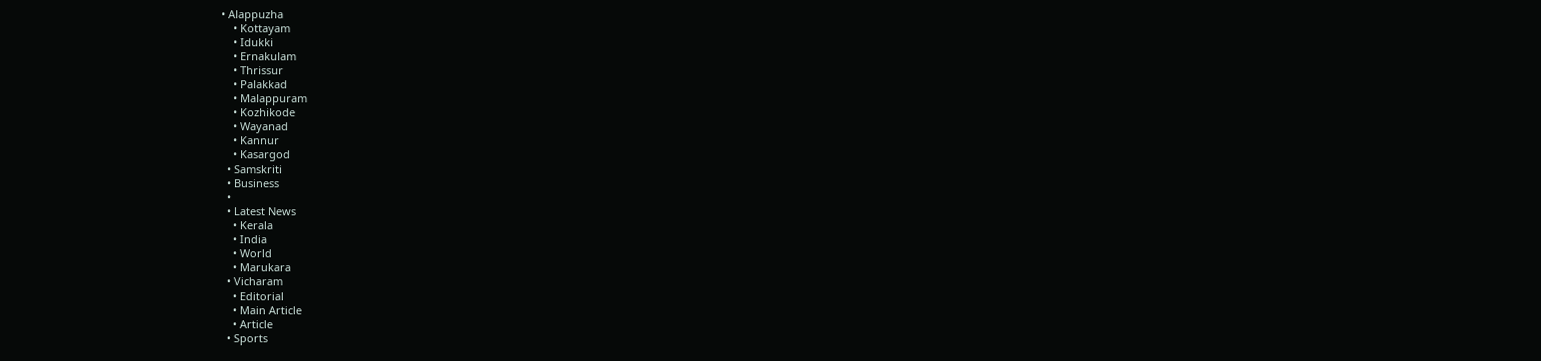• Alappuzha
    • Kottayam
    • Idukki
    • Ernakulam
    • Thrissur
    • Palakkad
    • Malappuram
    • Kozhikode
    • Wayanad
    • Kannur
    • Kasargod
  • Samskriti
  • Business
  •
  • Latest News
    • Kerala
    • India
    • World
    • Marukara
  • Vicharam
    • Editorial
    • Main Article
    • Article
  • Sports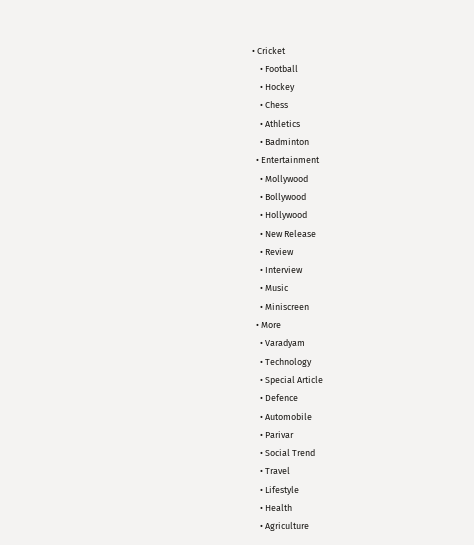• Cricket
    • Football
    • Hockey
    • Chess
    • Athletics
    • Badminton
  • Entertainment
    • Mollywood
    • Bollywood
    • Hollywood
    • New Release
    • Review
    • Interview
    • Music
    • Miniscreen
  • More
    • Varadyam
    • Technology
    • Special Article
    • Defence
    • Automobile
    • Parivar
    • Social Trend
    • Travel
    • Lifestyle
    • Health
    • Agriculture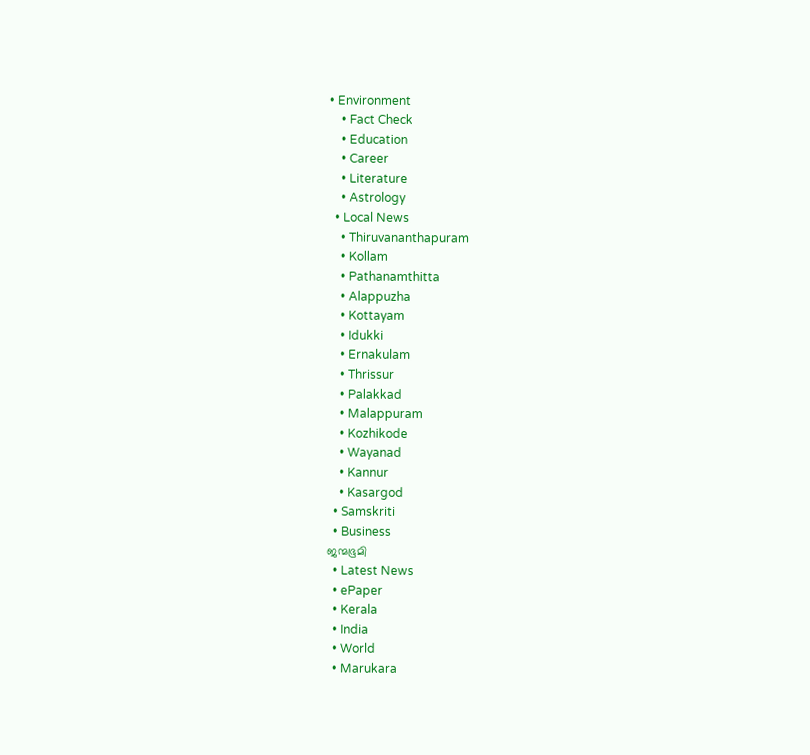• Environment
    • Fact Check
    • Education
    • Career
    • Literature
    • Astrology
  • Local News
    • Thiruvananthapuram
    • Kollam
    • Pathanamthitta
    • Alappuzha
    • Kottayam
    • Idukki
    • Ernakulam
    • Thrissur
    • Palakkad
    • Malappuram
    • Kozhikode
    • Wayanad
    • Kannur
    • Kasargod
  • Samskriti
  • Business
ജന്മഭൂമി
  • Latest News
  • ePaper
  • Kerala
  • India
  • World
  • Marukara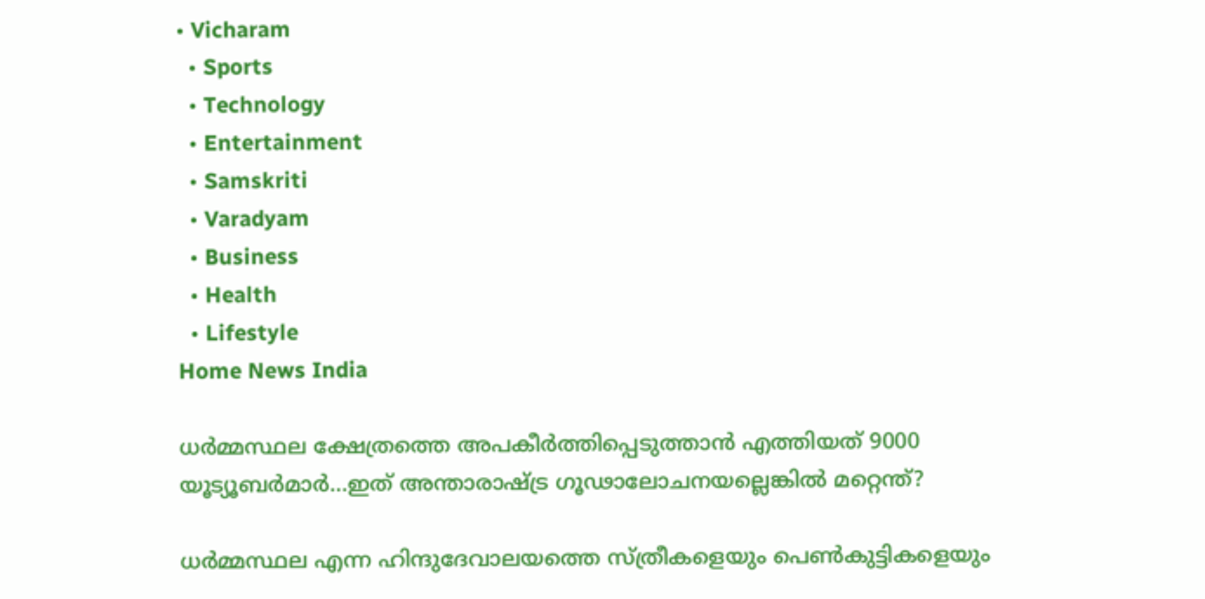• Vicharam
  • Sports
  • Technology
  • Entertainment
  • Samskriti
  • Varadyam
  • Business
  • Health
  • Lifestyle
Home News India

ധര്‍മ്മസ്ഥല ക്ഷേത്രത്തെ അപകീര്‍ത്തിപ്പെടുത്താന്‍ എത്തിയത് 9000 യൂട്യൂബര്‍മാര്‍…ഇത് അന്താരാഷ്‌ട്ര ഗൂഢാലോചനയല്ലെങ്കില്‍ മറ്റെന്ത്?

ധര്‍മ്മസ്ഥല എന്ന ഹിന്ദുദേവാലയത്തെ സ്ത്രീകളെയും പെണ്‍കുട്ടികളെയും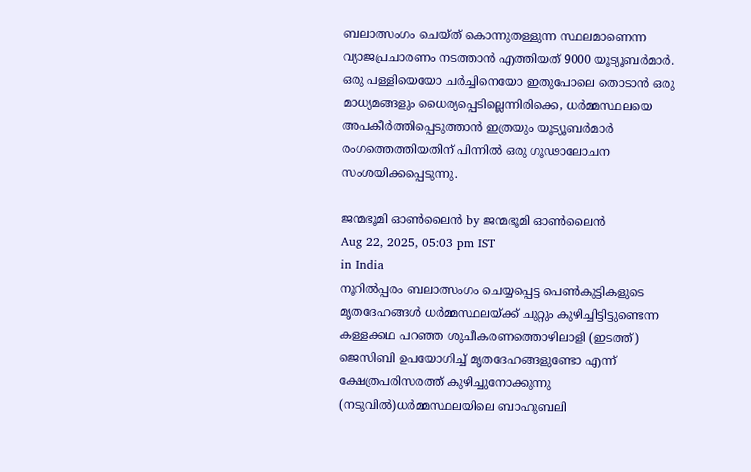ബലാത്സംഗം ചെയ്ത് കൊന്നുതള്ളുന്ന സ്ഥലമാണെന്ന വ്യാജപ്രചാരണം നടത്താന്‍ എത്തിയത് 9000 യൂട്യൂബര്‍മാര്‍. ഒരു പള്ളിയെയോ ചര്‍ച്ചിനെയോ ഇതുപോലെ തൊടാന്‍ ഒരു മാധ്യമങ്ങളും ധൈര്യപ്പെടില്ലെന്നിരിക്കെ, ധര്‍മ്മസ്ഥലയെ അപകീര്‍ത്തിപ്പെടുത്താന്‍ ഇത്രയും യൂട്യൂബര്‍മാര്‍ രംഗത്തെത്തിയതിന് പിന്നില്‍ ഒരു ഗൂഢാലോചന സംശയിക്കപ്പെടുന്നു.

ജന്മഭൂമി ഓണ്‍ലൈന്‍ by ജന്മഭൂമി ഓണ്‍ലൈന്‍
Aug 22, 2025, 05:03 pm IST
in India
നൂറില്‍പ്പരം ബലാത്സംഗം ചെയ്യപ്പെട്ട പെണ്‍കുട്ടികളുടെ മൃതദേഹങ്ങള്‍ ധര്‍മ്മസ്ഥലയ്ക്ക് ചുറ്റും കുഴിച്ചിട്ടിട്ടുണ്ടെന്ന കള്ളക്കഥ പറഞ്ഞ ശുചീകരണത്തൊഴിലാളി (ഇടത്ത്) ജെസിബി ഉപയോഗിച്ച് മൃതദേഹങ്ങളുണ്ടോ എന്ന് ക്ഷേത്രപരിസരത്ത് കുഴിച്ചുനോക്കുന്നു (നടുവില്‍)ധര്‍മ്മസ്ഥലയിലെ ബാഹുബലി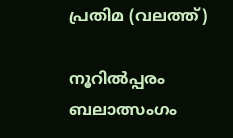പ്രതിമ (വലത്ത്)

നൂറില്‍പ്പരം ബലാത്സംഗം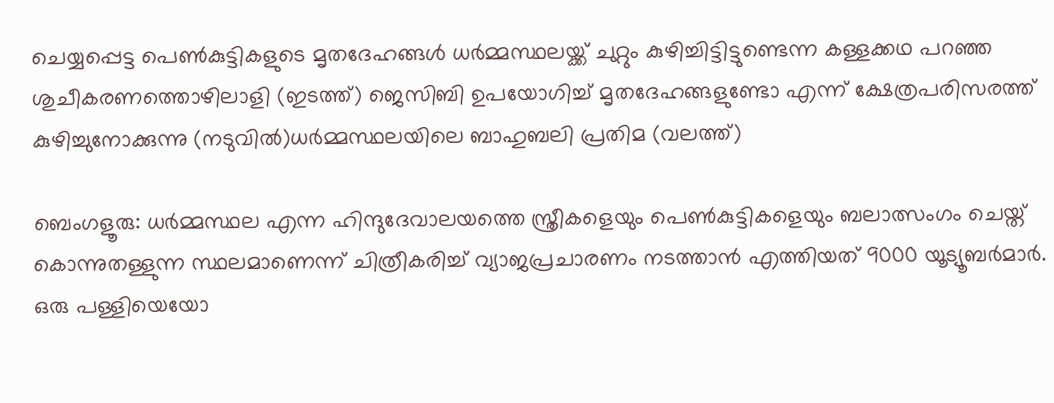ചെയ്യപ്പെട്ട പെണ്‍കുട്ടികളുടെ മൃതദേഹങ്ങള്‍ ധര്‍മ്മസ്ഥലയ്ക്ക് ചുറ്റും കുഴിച്ചിട്ടിട്ടുണ്ടെന്ന കള്ളക്കഥ പറഞ്ഞ ശുചീകരണത്തൊഴിലാളി (ഇടത്ത്) ജെസിബി ഉപയോഗിച്ച് മൃതദേഹങ്ങളുണ്ടോ എന്ന് ക്ഷേത്രപരിസരത്ത് കുഴിച്ചുനോക്കുന്നു (നടുവില്‍)ധര്‍മ്മസ്ഥലയിലെ ബാഹുബലി പ്രതിമ (വലത്ത്)

ബെംഗളൂരു: ധര്‍മ്മസ്ഥല എന്ന ഹിന്ദുദേവാലയത്തെ സ്ത്രീകളെയും പെണ്‍കുട്ടികളെയും ബലാത്സംഗം ചെയ്ത് കൊന്നുതള്ളുന്ന സ്ഥലമാണെന്ന് ചിത്രീകരിച്ച് വ്യാജപ്രചാരണം നടത്താന്‍ എത്തിയത് 9000 യൂട്യൂബര്‍മാര്‍. ഒരു പള്ളിയെയോ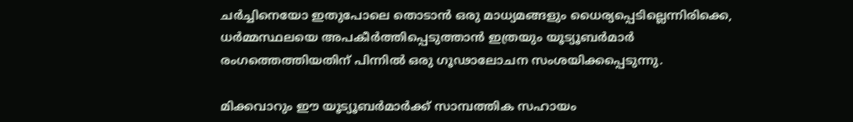ചര്‍ച്ചിനെയോ ഇതുപോലെ തൊടാന്‍ ഒരു മാധ്യമങ്ങളും ധൈര്യപ്പെടില്ലെന്നിരിക്കെ, ധര്‍മ്മസ്ഥലയെ അപകീര്‍ത്തിപ്പെടുത്താന്‍ ഇത്രയും യൂട്യൂബര്‍മാര്‍ രംഗത്തെത്തിയതിന് പിന്നില്‍ ഒരു ഗൂഢാലോചന സംശയിക്കപ്പെടുന്നു.

മിക്കവാറും ഈ യൂട്യൂബര്‍മാര്‍ക്ക് സാമ്പത്തിക സഹായം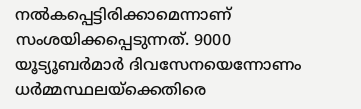നല്‍കപ്പെട്ടിരിക്കാമെന്നാണ് സംശയിക്കപ്പെടുന്നത്. 9000 യൂട്യൂബര്‍മാര്‍ ദിവസേനയെന്നോണം ധര്‍മ്മസ്ഥലയ്‌ക്കെതിരെ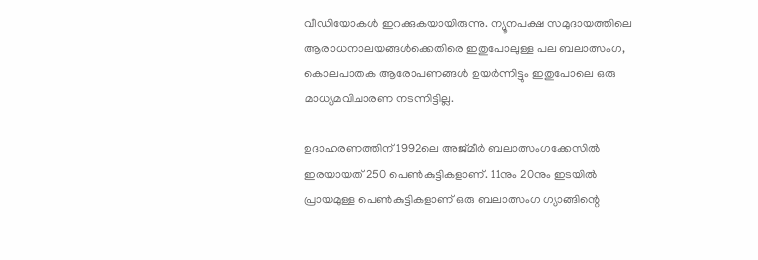വീഡിയോകള്‍ ഇറക്കുകയായിരുന്നു. ന്യൂനപക്ഷ സമുദായത്തിലെ ആരാധനാലയങ്ങള്‍ക്കെതിരെ ഇതുപോലുള്ള പല ബലാത്സംഗ, കൊലപാതക ആരോപണങ്ങള്‍ ഉയര്‍ന്നിട്ടും ഇതുപോലെ ഒരു മാധ്യമവിചാരണ നടന്നിട്ടില്ല.

ഉദാഹരണത്തിന് 1992ലെ അജ്മീര്‍ ബലാത്സംഗക്കേസില്‍ ഇരയായത് 250 പെണ്‍കുട്ടികളാണ്. 11നും 20നും ഇടയില്‍ പ്രായമുള്ള പെണ്‍കുട്ടികളാണ് ഒരു ബലാത്സംഗ ഗ്യാങ്ങിന്റെ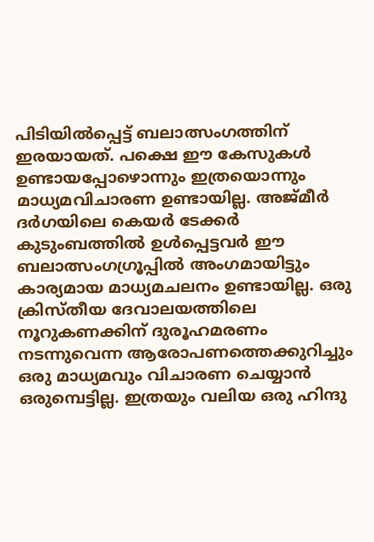പിടിയില്‍പ്പെട്ട് ബലാത്സംഗത്തിന് ഇരയായത്. പക്ഷെ ഈ കേസുകള്‍ ഉണ്ടായപ്പോഴൊന്നും ഇത്രയൊന്നും മാധ്യമവിചാരണ ഉണ്ടായില്ല. അജ്മീര്‍ ദര്‍ഗയിലെ കെയര്‍ ടേക്കര്‍ കുടുംബത്തില്‍ ഉള്‍പ്പെട്ടവര്‍ ഈ ബലാത്സംഗഗ്രൂപ്പില്‍ അംഗമായിട്ടും കാര്യമായ മാധ്യമചലനം ഉണ്ടായില്ല. ഒരു ക്രിസ്തീയ ദേവാലയത്തിലെ നൂറുകണക്കിന് ദുരൂഹമരണം നടന്നുവെന്ന ആരോപണത്തെക്കുറിച്ചും ഒരു മാധ്യമവും വിചാരണ ചെയ്യാന്‍ ഒരുമ്പെട്ടില്ല. ഇത്രയും വലിയ ഒരു ഹിന്ദു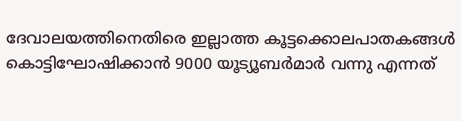ദേവാലയത്തിനെതിരെ ഇല്ലാത്ത കൂട്ടക്കൊലപാതകങ്ങള്‍ കൊട്ടിഘോഷിക്കാന്‍ 9000 യൂട്യൂബര്‍മാര്‍ വന്നു എന്നത്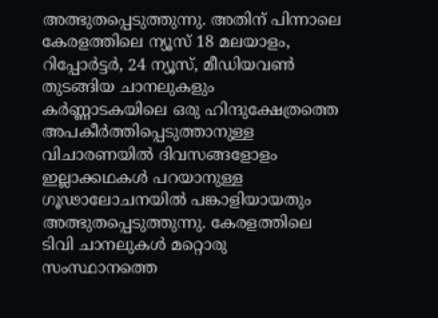അത്ഭുതപ്പെടുത്തുന്നു. അതിന് പിന്നാലെ കേരളത്തിലെ ന്യൂസ് 18 മലയാളം, റിപ്പോര്‍ട്ടര്‍, 24 ന്യൂസ്, മീഡിയവണ്‍ തുടങ്ങിയ ചാനലുകളും കര്‍ണ്ണാടകയിലെ ഒരു ഹിന്ദുക്ഷേത്രത്തെ അപകീര്‍ത്തിപ്പെടുത്താനുള്ള വിചാരണയില്‍ ദിവസങ്ങളോളം ഇല്ലാക്കഥകള്‍ പറയാനുള്ള ഗൂഢാലോചനയില്‍ പങ്കാളിയായതും അത്ഭുതപ്പെടുത്തുന്നു. കേരളത്തിലെ ടിവി ചാനലുകള്‍ മറ്റൊരു സംസ്ഥാനത്തെ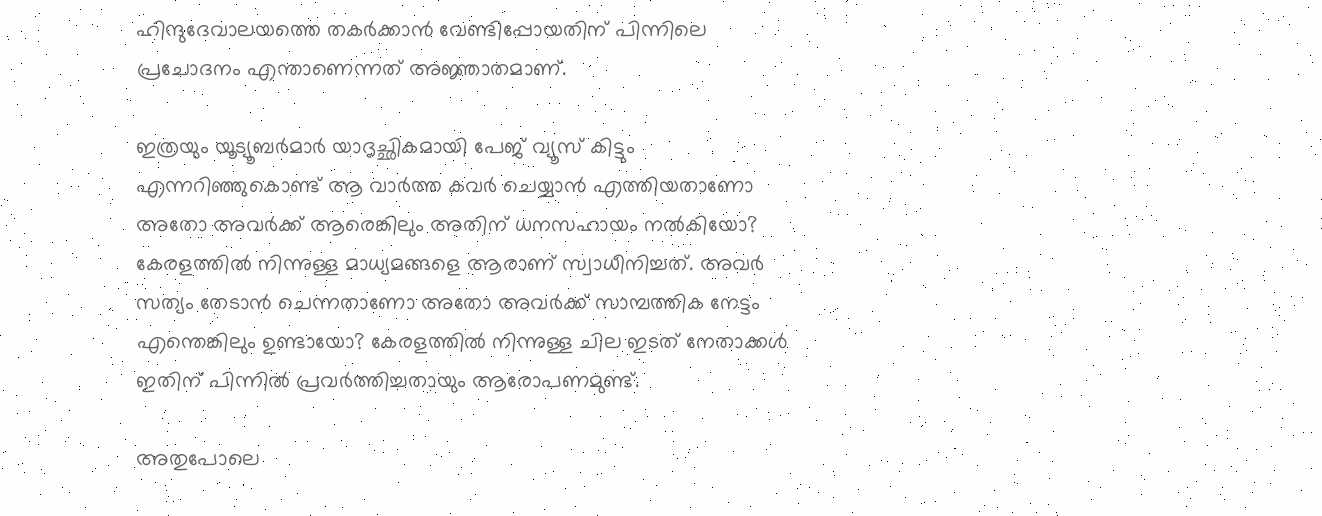ഹിന്ദുദേവാലയത്തെ തകര്‍ക്കാന്‍ വേണ്ടിപ്പോയതിന് പിന്നിലെ പ്രചോദനം എന്താണെന്നത് അജ്ഞാതമാണ്.

ഇത്രയും യൂട്യൂബര്‍മാര്‍ യാദൃച്ഛികമായി പേജ് വ്യൂസ് കിട്ടും എന്നറിഞ്ഞുകൊണ്ട് ആ വാര്‍ത്ത കവര്‍ ചെയ്യാന്‍ എത്തിയതാണോ അതോ അവര്‍ക്ക് ആരെങ്കിലും അതിന് ധനസഹായം നല്‍കിയോ? കേരളത്തില്‍ നിന്നുള്ള മാധ്യമങ്ങളെ ആരാണ് സ്വാധീനിച്ചത്. അവര്‍ സത്യം തേടാന്‍ ചെന്നതാണോ അതോ അവര്‍ക്ക് സാമ്പത്തിക നേട്ടം എന്തെങ്കിലും ഉണ്ടായോ? കേരളത്തില്‍ നിന്നുള്ള ചില ഇടത് നേതാക്കള്‍ ഇതിന് പിന്നില്‍ പ്രവര്‍ത്തിച്ചതായും ആരോപണമുണ്ട്.

അതുപോലെ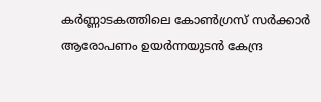കര്‍ണ്ണാടകത്തിലെ കോണ്‍ഗ്രസ് സര്‍ക്കാര്‍ ആരോപണം ഉയര്‍ന്നയുടന്‍ കേന്ദ്ര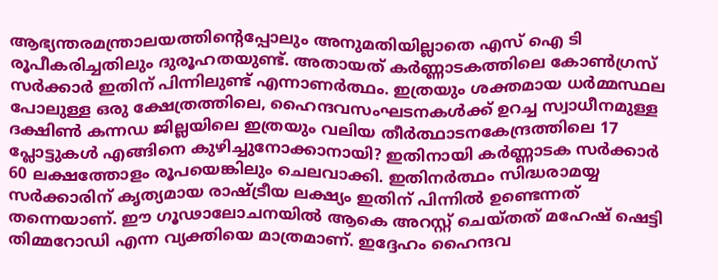ആഭ്യന്തരമന്ത്രാലയത്തിന്റെപ്പോലും അനുമതിയില്ലാതെ എസ് ഐ ടി രൂപീകരിച്ചതിലും ദുരൂഹതയുണ്ട്. അതായത് കര്‍ണ്ണാടകത്തിലെ കോണ്‍ഗ്രസ് സര്‍ക്കാര്‍ ഇതിന് പിന്നിലുണ്ട് എന്നാണര്‍ത്ഥം. ഇത്രയും ശക്തമായ ധര്‍മ്മസ്ഥല പോലുള്ള ഒരു ക്ഷേത്രത്തിലെ, ഹൈന്ദവസംഘടനകള്‍ക്ക് ഉറച്ച സ്വാധീനമുള്ള ദക്ഷിണ്‍ കന്നഡ ജില്ലയിലെ ഇത്രയും വലിയ തീര്‍ത്ഥാടനകേന്ദ്രത്തിലെ 17 പ്ലോട്ടുകള്‍ എങ്ങിനെ കുഴിച്ചുനോക്കാനായി? ഇതിനായി കര്‍ണ്ണാടക സര്‍ക്കാര്‍ 60 ലക്ഷത്തോളം രൂപയെങ്കിലും ചെലവാക്കി. ഇതിനര്‍ത്ഥം സിദ്ധരാമയ്യ സര്‍ക്കാരിന് കൃത്യമായ രാഷ്‌ട്രീയ ലക്ഷ്യം ഇതിന് പിന്നില്‍ ഉണ്ടെന്നത് തന്നെയാണ്. ഈ ഗൂഢാലോചനയില്‍ ആകെ അറസ്റ്റ് ചെയ്തത് മഹേഷ് ഷെട്ടി തിമ്മറോഡി എന്ന വ്യക്തിയെ മാത്രമാണ്. ഇദ്ദേഹം ഹൈന്ദവ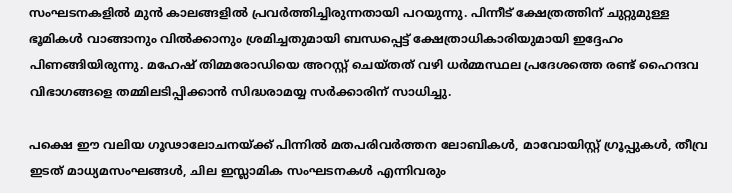സംഘടനകളില്‍ മുന്‍ കാലങ്ങളില്‍ പ്രവര്‍ത്തിച്ചിരുന്നതായി പറയുന്നു. പിന്നീട് ക്ഷേത്രത്തിന് ചുറ്റുമുള്ള ഭൂമികള്‍ വാങ്ങാനും വില്‍ക്കാനും ശ്രമിച്ചതുമായി ബന്ധപ്പെട്ട് ക്ഷേത്രാധികാരിയുമായി ഇദ്ദേഹം പിണങ്ങിയിരുന്നു. മഹേഷ് തിമ്മരോഡിയെ അറസ്റ്റ് ചെയ്തത് വഴി ധര്‍മ്മസ്ഥല പ്രദേശത്തെ രണ്ട് ഹൈന്ദവ വിഭാഗങ്ങളെ തമ്മിലടിപ്പിക്കാന്‍ സിദ്ധരാമയ്യ സര്‍ക്കാരിന് സാധിച്ചു.

പക്ഷെ ഈ വലിയ ഗൂഢാലോചനയ്‌ക്ക് പിന്നില്‍ മതപരിവര്‍ത്തന ലോബികള്‍, മാവോയിസ്റ്റ് ഗ്രൂപ്പുകള്‍, തീവ്ര ഇടത് മാധ്യമസംഘങ്ങള്‍, ചില ഇസ്ലാമിക സംഘടനകള്‍ എന്നിവരും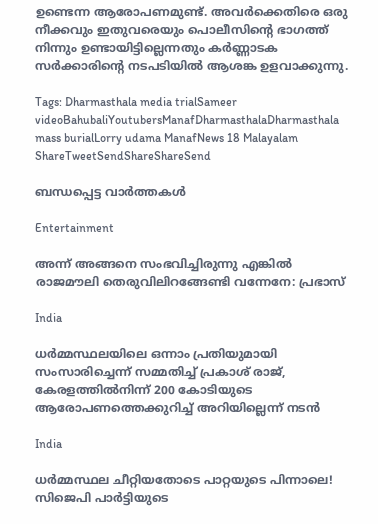ഉണ്ടെന്ന ആരോപണമുണ്ട്. അവര്‍ക്കെതിരെ ഒരു നീക്കവും ഇതുവരെയും പൊലീസിന്റെ ഭാഗത്ത് നിന്നും ഉണ്ടായിട്ടില്ലെന്നതും കര്‍ണ്ണാടക സര്‍ക്കാരിന്റെ നടപടിയില്‍ ആശങ്ക ഉളവാക്കുന്നു.

Tags: Dharmasthala media trialSameer videoBahubaliYoutubersManafDharmasthalaDharmasthala mass burialLorry udama ManafNews 18 Malayalam
ShareTweetSendShareShareSend

ബന്ധപ്പെട്ട വാര്‍ത്തകള്‍

Entertainment

അന്ന് അങ്ങനെ സംഭവിച്ചിരുന്നു എങ്കിൽ രാജമൗലി തെരുവിലിറങ്ങേണ്ടി വന്നേനേ: പ്രഭാസ്

India

ധർമ്മസ്ഥലയിലെ ഒന്നാം പ്രതിയുമായി സംസാരിച്ചെന്ന് സമ്മതിച്ച് പ്രകാശ് രാജ്, കേരളത്തിൽനിന്ന് 200 കോടിയുടെ ആരോപണത്തെക്കുറിച്ച് അറിയില്ലെന്ന് നടൻ

India

ധർമ്മസ്ഥല ചീറ്റിയതോടെ പാറ്റയുടെ പിന്നാലെ! സിജെപി പാർട്ടിയുടെ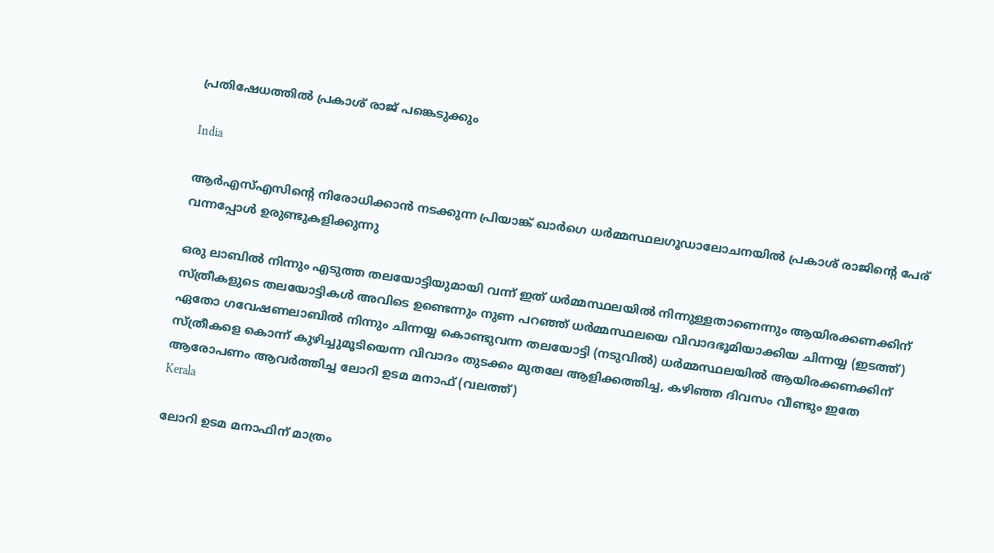പ്രതിഷേധത്തിൽ പ്രകാശ് രാജ് പങ്കെടുക്കും

India

ആര്‍എസ്എസിന്റെ നിരോധിക്കാന്‍ നടക്കുന്ന പ്രിയാങ്ക് ഖാര്‍ഗെ ധര്‍മ്മസ്ഥലഗൂഡാലോചനയില്‍ പ്രകാശ് രാജിന്റെ പേര് വന്നപ്പോള്‍ ഉരുണ്ടുകളിക്കുന്നു

ഒരു ലാബില്‍ നിന്നും എടുത്ത തലയോട്ടിയുമായി വന്ന് ഇത് ധര്‍മ്മസ്ഥലയില്‍ നിന്നുള്ളതാണെന്നും ആയിരക്കണക്കിന് സ്ത്രീകളുടെ തലയോട്ടികള്‍ അവിടെ ഉണ്ടെന്നും നുണ പറഞ്ഞ് ധര്‍മ്മസ്ഥലയെ വിവാദഭൂമിയാക്കിയ ചിന്നയ്യ (ഇടത്ത്) ഏതോ ഗവേഷണലാബില്‍ നിന്നും ചിന്നയ്യ കൊണ്ടുവന്ന തലയോട്ടി (നടുവില്‍) ധര്‍മ്മസ്ഥലയില്‍ ആയിരക്കണക്കിന് സ്ത്രീകളെ കൊന്ന് കുഴിച്ചുമൂടിയെന്ന വിവാദം തുടക്കം മുതലേ ആളിക്കത്തിച്ച, കഴിഞ്ഞ ദിവസം വീണ്ടും ഇതേ ആരോപണം ആവര്‍ത്തിച്ച ലോറി ഉടമ മനാഫ് (വലത്ത്)
Kerala

ലോറി ഉടമ മനാഫിന് മാത്രം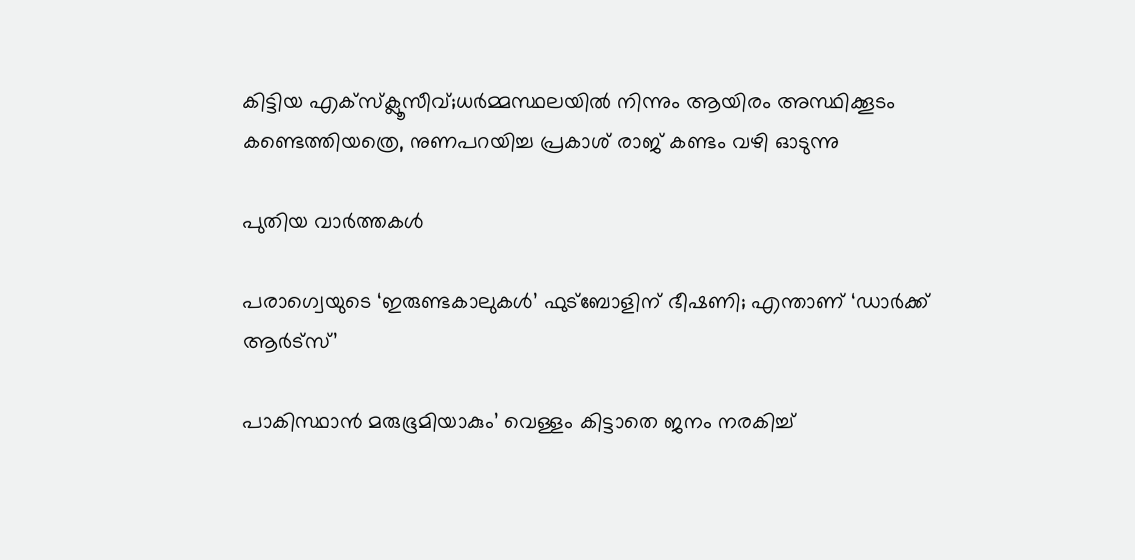കിട്ടിയ എക്സ്ക്ലൂസീവ്;ധര്‍മ്മസ്ഥലയില്‍ നിന്നും ആയിരം അസ്ഥിക്കൂടം കണ്ടെത്തിയത്രെ, നുണപറയിച്ച പ്രകാശ് രാജ് കണ്ടം വഴി ഓടുന്നു

പുതിയ വാര്‍ത്തകള്‍

പരാഗ്വെയുടെ ‘ഇരുണ്ടകാലുകള്‍’ ഫുട്‌ബോളിന് ഭീഷണി; എന്താണ് ‘ഡാര്‍ക്ക് ആര്‍ട്സ്’

പാകിസ്ഥാൻ മരുഭൂമിയാകും’ വെള്ളം കിട്ടാതെ ജനം നരകിച്ച്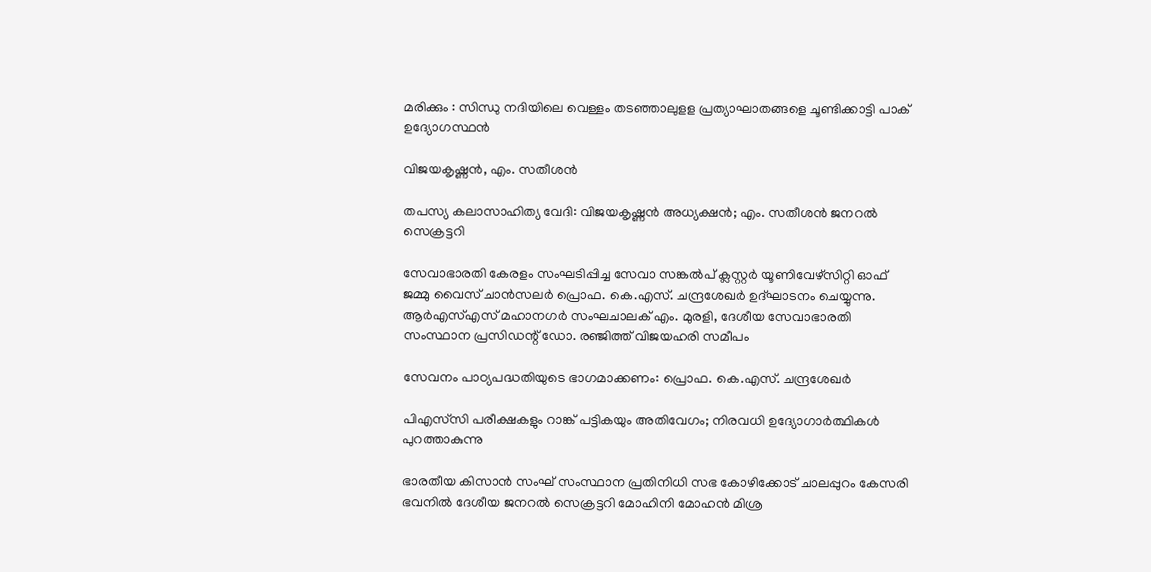മരിക്കും : സിന്ധു നദിയിലെ വെള്ളം തടഞ്ഞാലുളള പ്രത്യാഘാതങ്ങളെ ചൂണ്ടിക്കാട്ടി പാക് ഉദ്യോഗസ്ഥൻ

വിജയകൃഷ്ണന്‍, എം. സതീശന്‍

തപസ്യ കലാസാഹിത്യ വേദി: വിജയകൃഷ്ണന്‍ അധ്യക്ഷന്‍; എം. സതീശന്‍ ജനറല്‍ സെക്രട്ടറി

സേവാഭാരതി കേരളം സംഘടിപ്പിച്ച സേവാ സങ്കല്‍പ് ക്ലസ്റ്റര്‍ യൂണിവേഴ്‌സിറ്റി ഓഫ് ജമ്മു വൈസ് ചാന്‍സലര്‍ പ്രൊഫ. കെ.എസ്. ചന്ദ്രശേഖര്‍ ഉദ്ഘാടനം ചെയ്യുന്നു. ആര്‍എസ്എസ് മഹാനഗര്‍ സംഘചാലക് എം. മുരളി, ദേശീയ സേവാഭാരതി സംസ്ഥാന പ്രസിഡന്റ് ഡോ. രഞ്ജിത്ത് വിജയഹരി സമീപം

സേവനം പാഠ്യപദ്ധതിയുടെ ഭാഗമാക്കണം: പ്രൊഫ. കെ.എസ്. ചന്ദ്രശേഖര്‍

പിഎസ്‌സി പരീക്ഷകളും റാങ്ക് പട്ടികയും അതിവേഗം; നിരവധി ഉദ്യോഗാര്‍ത്ഥികള്‍ പുറത്താകുന്നു

ഭാരതീയ കിസാന്‍ സംഘ് സംസ്ഥാന പ്രതിനിധി സഭ കോഴിക്കോട് ചാലപ്പുറം കേസരി ഭവനില്‍ ദേശീയ ജനറല്‍ സെക്രട്ടറി മോഹിനി മോഹന്‍ മിശ്ര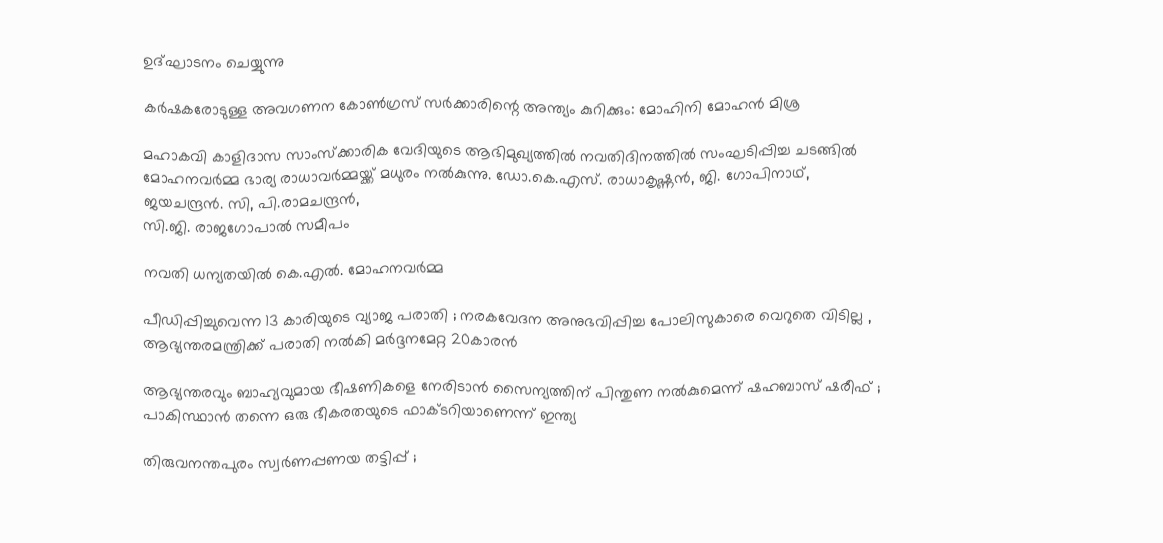ഉദ്ഘാടനം ചെയ്യുന്നു

കര്‍ഷകരോടുള്ള അവഗണന കോണ്‍ഗ്രസ് സര്‍ക്കാരിന്റെ അന്ത്യം കുറിക്കും: മോഹിനി മോഹന്‍ മിശ്ര

മഹാകവി കാളിദാസ സാംസ്‌ക്കാരിക വേദിയുടെ ആഭിമുഖ്യത്തില്‍ നവതിദിനത്തില്‍ സംഘടിപ്പിച്ച ചടങ്ങില്‍ മോഹനവര്‍മ്മ ഭാര്യ രാധാവര്‍മ്മയ്ക്ക് മധുരം നല്‍കുന്നു. ഡോ.കെ.എസ്. രാധാകൃഷ്ണന്‍, ജി. ഗോപിനാഥ്, ജയചന്ദ്രന്‍. സി, പി.രാമചന്ദ്രന്‍,
സി.ജി. രാജഗോപാല്‍ സമീപം

നവതി ധന്യതയില്‍ കെ.എല്‍. മോഹനവര്‍മ്മ

പീഡിപ്പിച്ചുവെന്ന 13 കാരിയുടെ വ്യാജ പരാതി ; നരകവേദന അനുഭവിപ്പിച്ച പോലിസുകാരെ വെറുതെ വിടില്ല , ആഭ്യന്തരമന്ത്രിക്ക് പരാതി നൽകി മർദ്ദനമേറ്റ 20കാരൻ

ആഭ്യന്തരവും ബാഹ്യവുമായ ഭീഷണികളെ നേരിടാൻ സൈന്യത്തിന് പിന്തുണ നൽകുമെന്ന് ഷഹബാസ് ഷരീഫ് ; പാകിസ്ഥാൻ തന്നെ ഒരു ഭീകരതയുടെ ഫാക്ടറിയാണെന്ന് ഇന്ത്യ

തിരുവനന്തപുരം സ്വർണപ്പണയ തട്ടിപ്പ് ;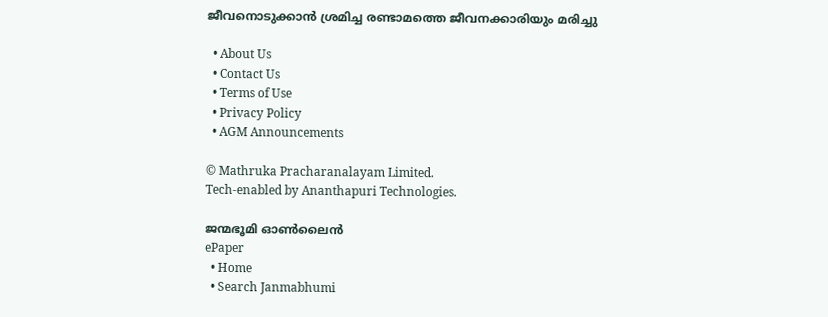ജീവനൊടുക്കാൻ ശ്രമിച്ച രണ്ടാമത്തെ ജീവനക്കാരിയും മരിച്ചു

  • About Us
  • Contact Us
  • Terms of Use
  • Privacy Policy
  • AGM Announcements

© Mathruka Pracharanalayam Limited.
Tech-enabled by Ananthapuri Technologies.

ജന്മഭൂമി ഓണ്‍ലൈന്‍
ePaper
  • Home
  • Search Janmabhumi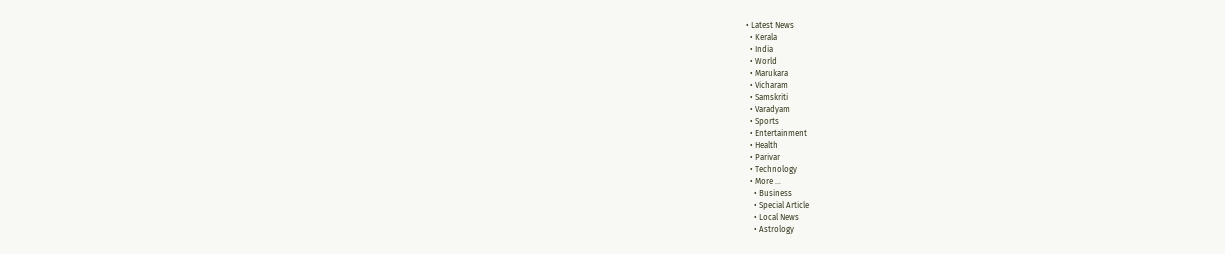• Latest News
  • Kerala
  • India
  • World
  • Marukara
  • Vicharam
  • Samskriti
  • Varadyam
  • Sports
  • Entertainment
  • Health
  • Parivar
  • Technology
  • More …
    • Business
    • Special Article
    • Local News
    • Astrology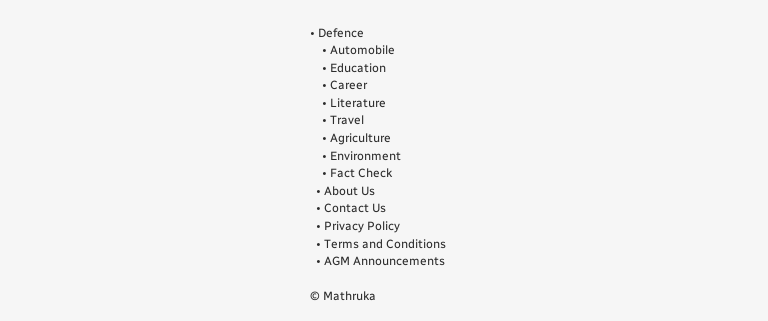• Defence
    • Automobile
    • Education
    • Career
    • Literature
    • Travel
    • Agriculture
    • Environment
    • Fact Check
  • About Us
  • Contact Us
  • Privacy Policy
  • Terms and Conditions
  • AGM Announcements

© Mathruka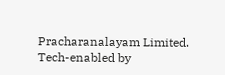Pracharanalayam Limited.
Tech-enabled by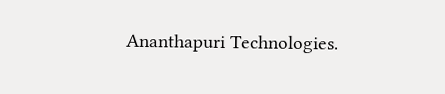Ananthapuri Technologies.